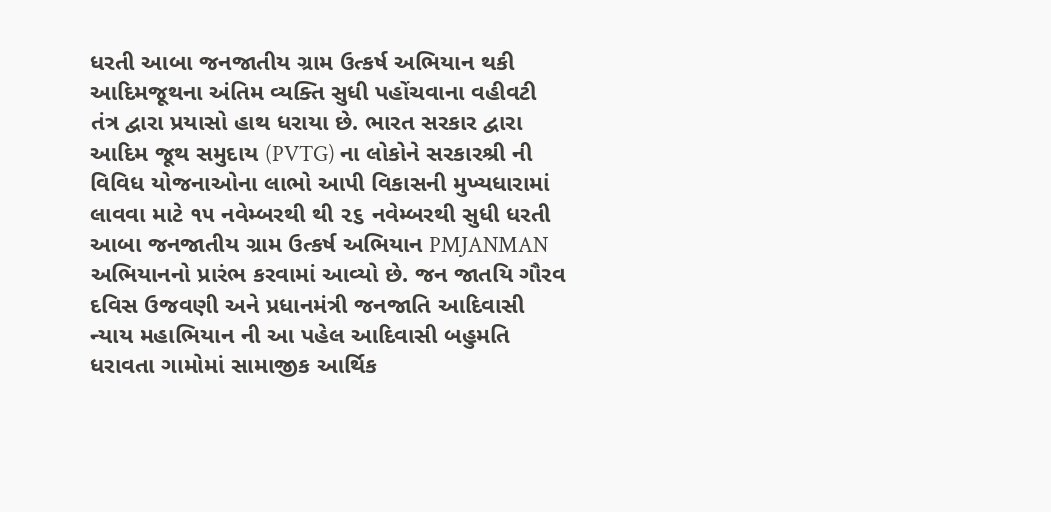ધરતી આબા જનજાતીય ગ્રામ ઉત્કર્ષ અભિયાન થકી આદિમજૂથના અંતિમ વ્યક્તિ સુધી પહોંચવાના વહીવટી તંત્ર દ્વારા પ્રયાસો હાથ ધરાયા છે. ભારત સરકાર દ્વારા આદિમ જૂથ સમુદાય (PVTG) ના લોકોને સરકારશ્રી ની વિવિધ યોજનાઓના લાભો આપી વિકાસની મુખ્યધારામાં લાવવા માટે ૧૫ નવેમ્બરથી થી ૨૬ નવેમ્બરથી સુધી ધરતી આબા જનજાતીય ગ્રામ ઉત્કર્ષ અભિયાન PMJANMAN અભિયાનનો પ્રારંભ કરવામાં આવ્યો છે. જન જાતયિ ગૌરવ દવિસ ઉજવણી અને પ્રધાનમંત્રી જનજાતિ આદિવાસી ન્યાય મહાભિયાન ની આ પહેલ આદિવાસી બહુમતિ ધરાવતા ગામોમાં સામાજીક આર્થિક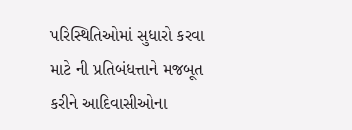પરિસ્થિતિઓમાં સુધારો કરવા માટે ની પ્રતિબંધત્તાને મજબૂત કરીને આદિવાસીઓના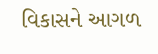વિકાસને આગળ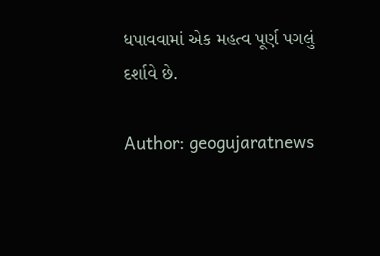ધપાવવામાં એક મહત્વ પૂર્ણ પગલું દર્શાવે છે.

Author: geogujaratnews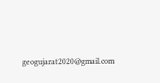geogujarat2020@gmail.com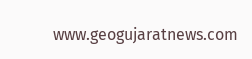www.geogujaratnews.com